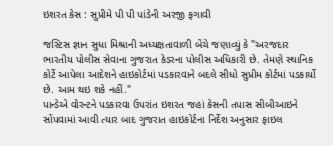ઇશરત કેસ : સુપ્રીમે પી પી પાંડેની અરજી ફગાવી

જસ્ટિસ જ્ઞાન સુધા મિશ્રાની અધ્યક્ષતાવાળી બેંચે જણાવ્યું કે "અરજદાર ભારતીય પોલીસ સેવાના ગુજરાત કેડરના પોલીસ અધિકારી છે. તેમણે સ્થાનિક કોર્ટે આપેલા આદેશને હાઇકોર્ટમાં પડકારવાને બદલે સીધો સુપ્રીમ કોર્ટમાં પડકાર્યો છે. આમ થઇ શકે નહીં."
પાન્ડેએ વોરન્ટને પડકારવા ઉપરાંત ઇશરત જહાં કેસની તપાસ સીબીઆઇને સોંપવામાં આવી ત્યાર બાદ ગુજરાત હાઇકોર્ટના નિર્દેશ અનુસાર ફાઇલ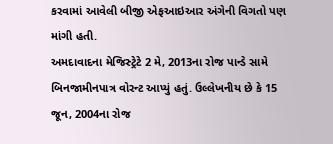કરવામાં આવેલી બીજી એફઆઇઆર અંગેની વિગતો પણ માંગી હતી.
અમદાવાદના મેજિસ્ટ્રેટે 2 મે, 2013ના રોજ પાન્ડે સામે બિનજામીનપાત્ર વોરન્ટ આપ્યું હતું. ઉલ્લેખનીય છે કે 15 જૂન, 2004ના રોજ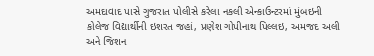અમદાવાદ પાસે ગુજરાત પોલીસે કરેલા નકલી એન્કાઉન્ટરમાં મુંબઇની કોલેજ વિદ્યાર્થીની ઇશરત જહાં, પ્રણેશ ગોપીનાથ પિલ્લઇ, અમજદ અલી અને જિશન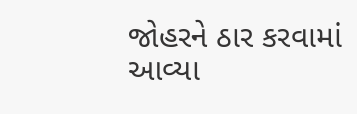જોહરને ઠાર કરવામાં આવ્યા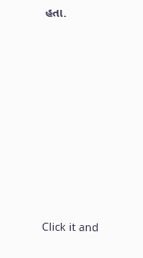હતા.












Click it and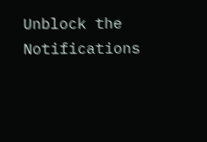Unblock the Notifications